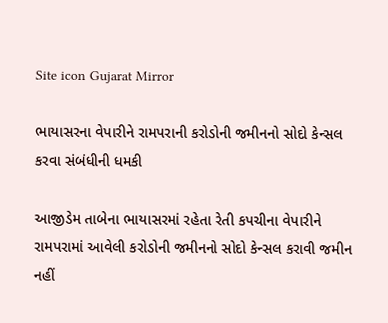Site icon Gujarat Mirror

ભાયાસરના વેપારીને રામપરાની કરોડોની જમીનનો સોદો કેન્સલ કરવા સંબંધીની ધમકી

આજીડેમ તાબેના ભાયાસરમાં રહેતા રેતી કપચીના વેપારીને રામપરામાં આવેલી કરોડોની જમીનનો સોદો કેન્સલ કરાવી જમીન નહીં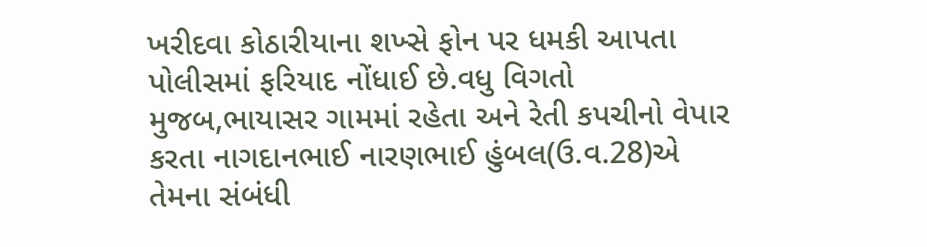ખરીદવા કોઠારીયાના શખ્સે ફોન પર ધમકી આપતા પોલીસમાં ફરિયાદ નોંધાઈ છે.વધુ વિગતો મુજબ,ભાયાસર ગામમાં રહેતા અને રેતી કપચીનો વેપાર કરતા નાગદાનભાઈ નારણભાઈ હુંબલ(ઉ.વ.28)એ તેમના સંબંધી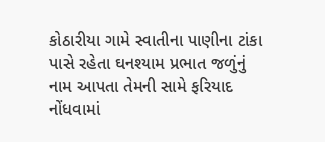કોઠારીયા ગામે સ્વાતીના પાણીના ટાંકા પાસે રહેતા ઘનશ્યામ પ્રભાત જળુંનું નામ આપતા તેમની સામે ફરિયાદ નોંધવામાં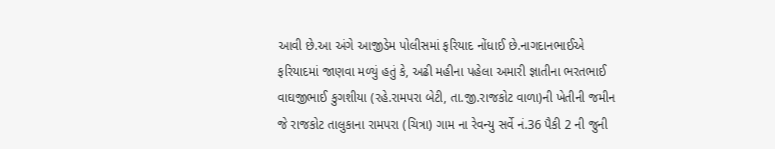આવી છે.આ અંગે આજીડેમ પોલીસમાં ફરિયાદ નોંધાઈ છે.નાગદાનભાઈએ ફરિયાદમાં જાણવા મળ્યું હતું કે, અઢી મહીના પહેલા અમારી જ્ઞાતીના ભરતભાઈ વાઘજીભાઈ કુગશીયા (રહે.રામપરા બેટી, તા.જી.રાજકોટ વાળા)ની ખેતીની જમીન જે રાજકોટ તાલુકાના રામપરા (ચિત્રા) ગામ ના રેવન્યુ સર્વે નં.36 પૈકી 2 ની જુની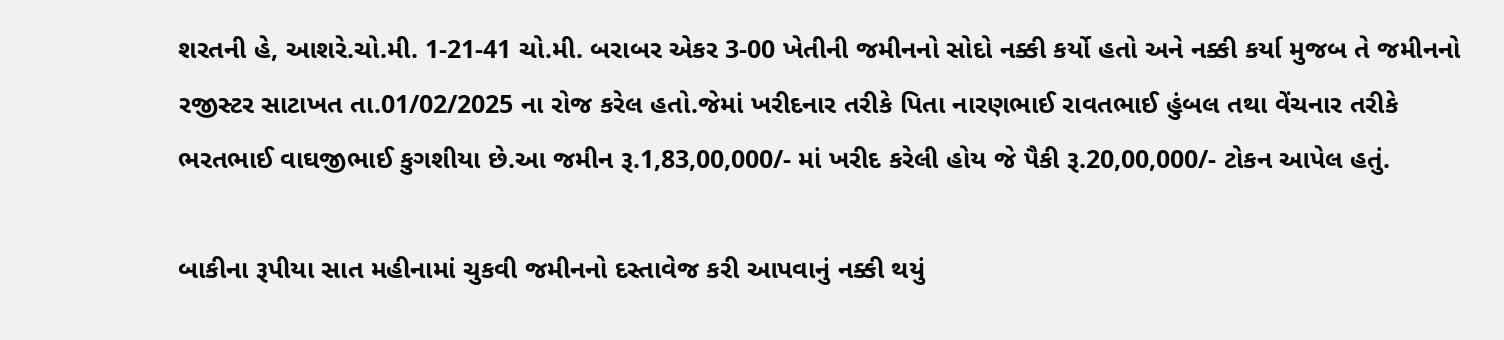શરતની હે, આશરે.ચો.મી. 1-21-41 ચો.મી. બરાબર એકર 3-00 ખેતીની જમીનનો સોદો નક્કી કર્યો હતો અને નક્કી કર્યા મુજબ તે જમીનનો રજીસ્ટર સાટાખત તા.01/02/2025 ના રોજ કરેલ હતો.જેમાં ખરીદનાર તરીકે પિતા નારણભાઈ રાવતભાઈ હુંબલ તથા વેંચનાર તરીકે ભરતભાઈ વાઘજીભાઈ કુગશીયા છે.આ જમીન રૂ.1,83,00,000/- માં ખરીદ કરેલી હોય જે પૈકી રૂ.20,00,000/- ટોકન આપેલ હતું.

બાકીના રૂપીયા સાત મહીનામાં ચુકવી જમીનનો દસ્તાવેજ કરી આપવાનું નક્કી થયું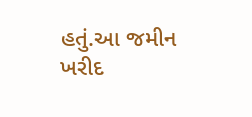હતું.આ જમીન ખરીદ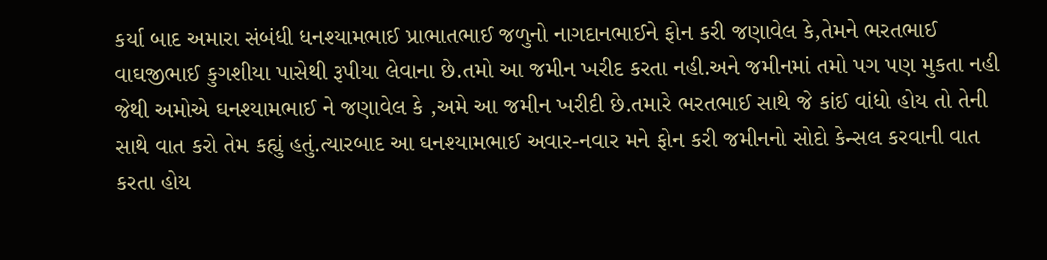કર્યા બાદ અમારા સંબંધી ધનશ્યામભાઈ પ્રાભાતભાઈ જળુનો નાગદાનભાઈને ફોન કરી જણાવેલ કે,તેમને ભરતભાઈ વાઘજીભાઈ કુગશીયા પાસેથી રૂપીયા લેવાના છે.તમો આ જમીન ખરીદ કરતા નહી.અને જમીનમાં તમો પગ પણ મુકતા નહી જેથી અમોએ ઘનશ્યામભાઈ ને જણાવેલ કે ,અમે આ જમીન ખરીદી છે.તમારે ભરતભાઈ સાથે જે કાંઈ વાંધો હોય તો તેની સાથે વાત કરો તેમ કહ્યું હતું.ત્યારબાદ આ ઘનશ્યામભાઈ અવાર-નવાર મને ફોન કરી જમીનનો સોદો કેન્સલ કરવાની વાત કરતા હોય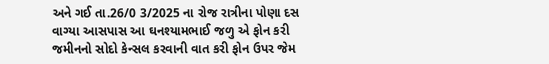અને ગઈ તા.26/0 3/2025 ના રોજ રાત્રીના પોણા દસ વાગ્યા આસપાસ આ ઘનશ્યામભાઈ જળુ એ ફોન કરી જમીનનો સોદો કેન્સલ કરવાની વાત કરી ફોન ઉપર જેમ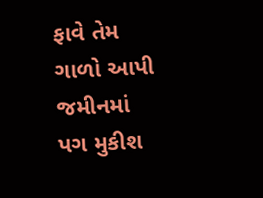ફાવે તેમ ગાળો આપી જમીનમાં પગ મુકીશ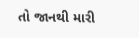તો જાનથી મારી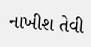નાખીશ તેવી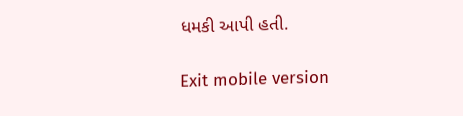ધમકી આપી હતી.

Exit mobile version